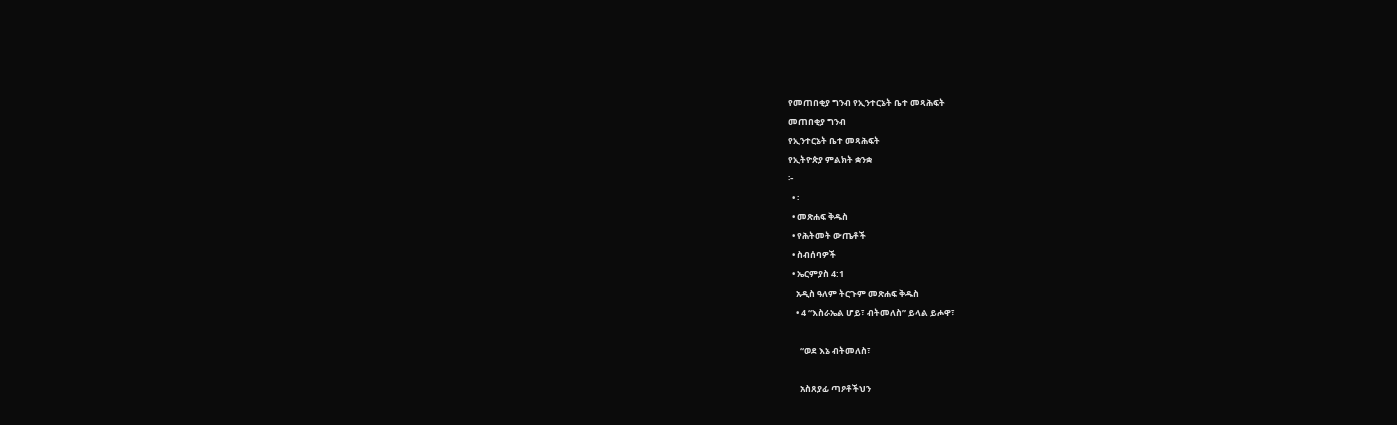የመጠበቂያ ግንብ የኢንተርኔት ቤተ መጻሕፍት
መጠበቂያ ግንብ
የኢንተርኔት ቤተ መጻሕፍት
የኢትዮጵያ ምልክት ቋንቋ
፦
  • ፡
  • መጽሐፍ ቅዱስ
  • የሕትመት ውጤቶች
  • ስብሰባዎች
  • ኤርምያስ 4:1
    አዲስ ዓለም ትርጉም መጽሐፍ ቅዱስ
    • 4 “እስራኤል ሆይ፣ ብትመለስ” ይላል ይሖዋ፣

      “ወደ እኔ ብትመለስ፣

      አስጸያፊ ጣዖቶችህን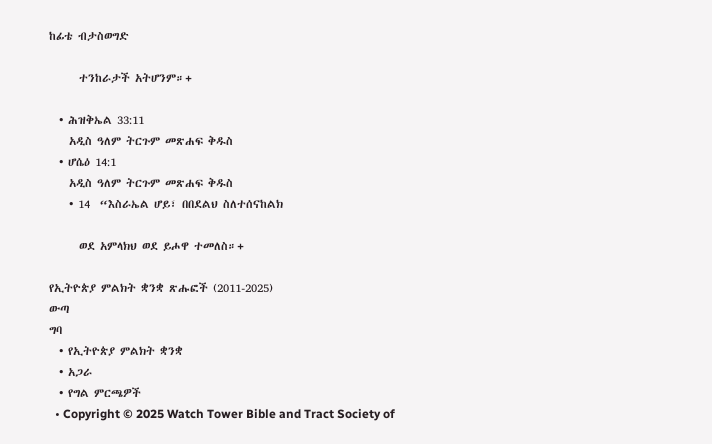ከፊቴ ብታስወግድ

      ተንከራታች አትሆንም።+

  • ሕዝቅኤል 33:11
    አዲስ ዓለም ትርጉም መጽሐፍ ቅዱስ
  • ሆሴዕ 14:1
    አዲስ ዓለም ትርጉም መጽሐፍ ቅዱስ
    • 14  “እስራኤል ሆይ፣ በበደልህ ስለተሰናከልክ

      ወደ አምላክህ ወደ ይሖዋ ተመለስ።+

የኢትዮጵያ ምልክት ቋንቋ ጽሑፎች (2011-2025)
ውጣ
ግባ
  • የኢትዮጵያ ምልክት ቋንቋ
  • አጋራ
  • የግል ምርጫዎች
  • Copyright © 2025 Watch Tower Bible and Tract Society of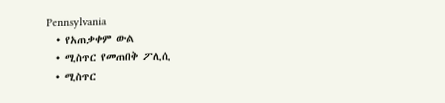Pennsylvania
  • የአጠቃቀም ውል
  • ሚስጥር የመጠበቅ ፖሊሲ
  • ሚስጥር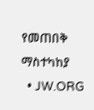የመጠበቅ ማስተካከያ
  • JW.ORG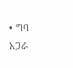• ግባ
አጋራ